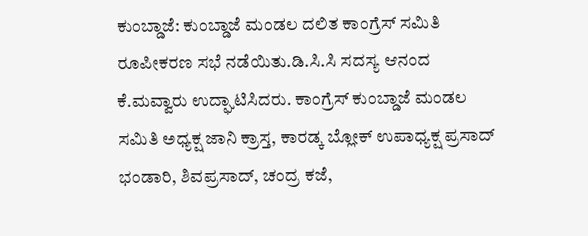ಕುಂಬ್ಡಾಜೆ: ಕುಂಬ್ಡಾಜೆ ಮಂಡಲ ದಲಿತ ಕಾಂಗ್ರೆಸ್ ಸಮಿತಿ ರೂಪೀಕರಣ ಸಭೆ ನಡೆಯಿತು.ಡಿ.ಸಿ.ಸಿ ಸದಸ್ಯ ಆನಂದ ಕೆ.ಮವ್ವಾರು ಉದ್ಘಾಟಿಸಿದರು. ಕಾಂಗ್ರೆಸ್ ಕುಂಬ್ಡಾಜೆ ಮಂಡಲ ಸಮಿತಿ ಅಧ್ಯಕ್ಷ ಜಾನಿ ಕ್ರಾಸ್ತ, ಕಾರಡ್ಕ ಬ್ಲೋಕ್ ಉಪಾಧ್ಯಕ್ಷ ಪ್ರಸಾದ್ ಭಂಡಾರಿ, ಶಿವಪ್ರಸಾದ್, ಚಂದ್ರ ಕಜೆ,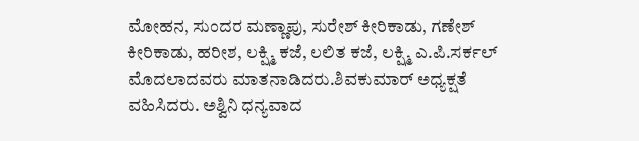ಮೋಹನ, ಸುಂದರ ಮಣ್ಣಾಪು, ಸುರೇಶ್ ಕೀರಿಕಾಡು, ಗಣೇಶ್ ಕೀರಿಕಾಡು, ಹರೀಶ, ಲಕ್ಷ್ಮಿ ಕಜೆ, ಲಲಿತ ಕಜೆ, ಲಕ್ಷ್ಮಿ ಎ.ಪಿ.ಸರ್ಕಲ್ ಮೊದಲಾದವರು ಮಾತನಾಡಿದರು.ಶಿವಕುಮಾರ್ ಅಧ್ಯಕ್ಷತೆ ವಹಿಸಿದರು. ಅಶ್ವಿನಿ ಧನ್ಯವಾದ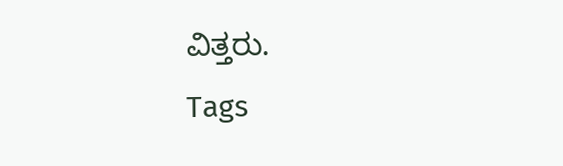ವಿತ್ತರು.
Tags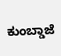ಕುಂಬ್ಡಾಜೆ